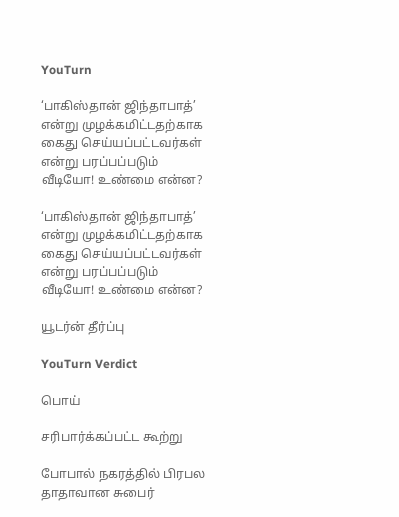YouTurn

‘பாகிஸ்தான் ஜிந்தாபாத்’ என்று முழக்கமிட்டதற்காக கைது செய்யப்பட்டவர்கள் என்று பரப்பப்படும் வீடியோ! உண்மை என்ன?

‘பாகிஸ்தான் ஜிந்தாபாத்’ என்று முழக்கமிட்டதற்காக கைது செய்யப்பட்டவர்கள் என்று பரப்பப்படும் வீடியோ! உண்மை என்ன?

யூடர்ன் தீர்ப்பு

YouTurn Verdict

பொய்

சரிபார்க்கப்பட்ட கூற்று

போபால் நகரத்தில் பிரபல தாதாவான சுபைர்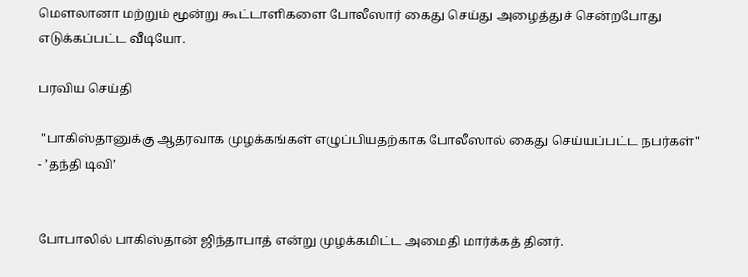மௌலானா மற்றும் மூன்று கூட்டாளிகளை போலீஸார் கைது செய்து அழைத்துச் சென்றபோது எடுக்கப்பட்ட வீடியோ.

பரவிய செய்தி

 "பாகிஸ்தானுக்கு ஆதரவாக முழக்கங்கள் எழுப்பியதற்காக போலீஸால் கைது செய்யப்பட்ட நபர்கள்" - ’தந்தி டிவி’


போபாலில் பாகிஸ்தான் ஜிந்தாபாத் என்று முழக்கமிட்ட அமைதி மார்க்கத் தினர்.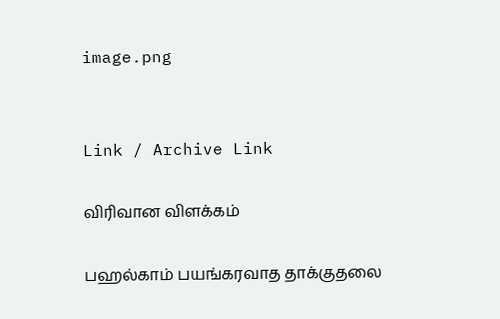image.png


Link / Archive Link

விரிவான விளக்கம்

பஹல்காம் பயங்கரவாத தாக்குதலை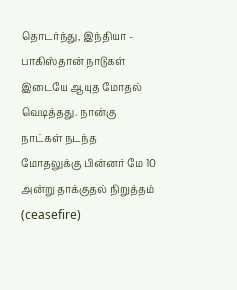தொடர்ந்து, இந்தியா - பாகிஸ்தான் நாடுகள் இடையே ஆயுத மோதல் வெடித்தது. நான்கு நாட்கள் நடந்த மோதலுக்கு பின்னர் மே 10 அன்று தாக்குதல் நிறுத்தம் (ceasefire)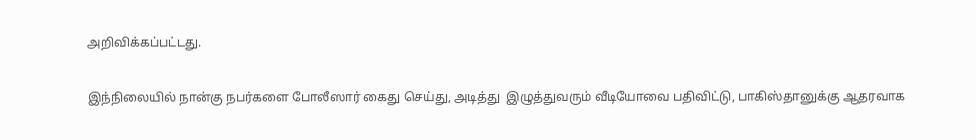அறிவிக்கப்பட்டது.


இந்நிலையில் நான்கு நபர்களை போலீஸார் கைது செய்து, அடித்து  இழுத்துவரும் வீடியோவை பதிவிட்டு, பாகிஸ்தானுக்கு ஆதரவாக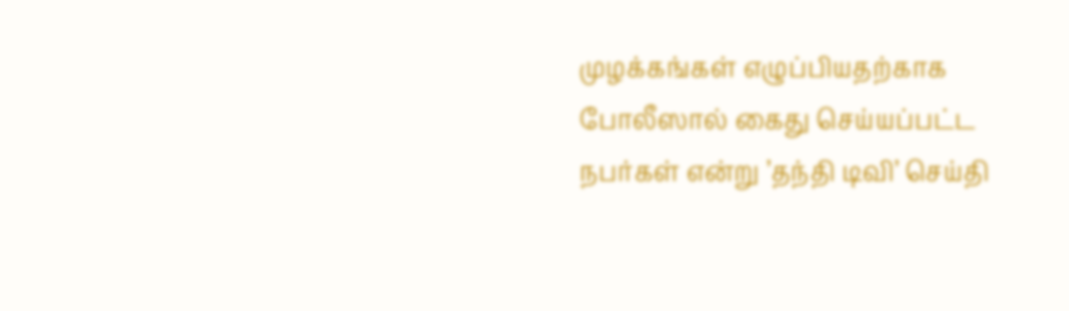முழக்கங்கள் எழுப்பியதற்காக போலீஸால் கைது செய்யப்பட்ட நபர்கள் என்று ’தந்தி டிவி’ செய்தி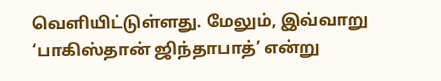வெளியிட்டுள்ளது. மேலும், இவ்வாறு ‘பாகிஸ்தான் ஜிந்தாபாத்’ என்று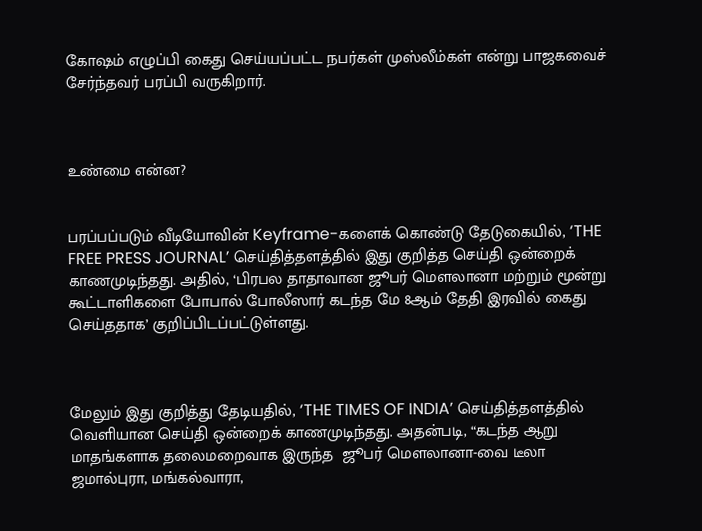கோஷம் எழுப்பி கைது செய்யப்பட்ட நபர்கள் முஸ்லீம்கள் என்று பாஜகவைச் சேர்ந்தவர் பரப்பி வருகிறார்.



உண்மை என்ன?


பரப்பப்படும் வீடியோவின் Keyframe-களைக் கொண்டு தேடுகையில், ‘THE FREE PRESS JOURNAL’ செய்தித்தளத்தில் இது குறித்த செய்தி ஒன்றைக் காணமுடிந்தது. அதில், ‘பிரபல தாதாவான ஜூபர் மௌலானா மற்றும் மூன்று கூட்டாளிகளை போபால் போலீஸார் கடந்த மே 8ஆம் தேதி இரவில் கைது  செய்ததாக’ குறிப்பிடப்பட்டுள்ளது.



மேலும் இது குறித்து தேடியதில், ‘THE TIMES OF INDIA’ செய்தித்தளத்தில் வெளியான செய்தி ஒன்றைக் காணமுடிந்தது. அதன்படி, “கடந்த ஆறு மாதங்களாக தலைமறைவாக இருந்த  ஜூபர் மௌலானா-வை டீலா ஜமால்புரா, மங்கல்வாரா,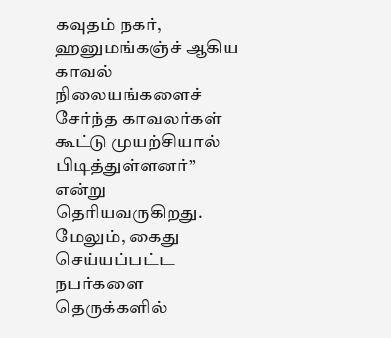கவுதம் நகர், ஹனுமங்கஞ்ச் ஆகிய காவல் நிலையங்களைச் சேர்ந்த காவலர்கள் கூட்டு முயற்சியால் பிடித்துள்ளனர்” என்று தெரியவருகிறது. மேலும், கைது செய்யப்பட்ட நபர்களை தெருக்களில்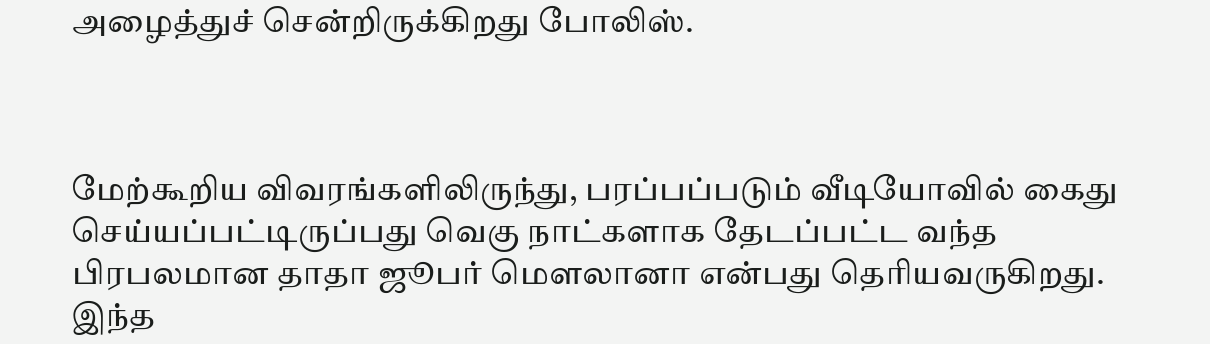அழைத்துச் சென்றிருக்கிறது போலிஸ்.



மேற்கூறிய விவரங்களிலிருந்து, பரப்பப்படும் வீடியோவில் கைது செய்யப்பட்டிருப்பது வெகு நாட்களாக தேடப்பட்ட வந்த பிரபலமான தாதா ஜூபர் மௌலானா என்பது தெரியவருகிறது. இந்த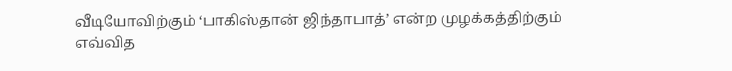வீடியோவிற்கும் ‘பாகிஸ்தான் ஜிந்தாபாத்’ என்ற முழக்கத்திற்கும் எவ்வித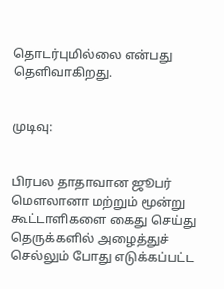தொடர்புமில்லை என்பது தெளிவாகிறது.


முடிவு:


பிரபல தாதாவான ஜூபர் மௌலானா மற்றும் மூன்று கூட்டாளிகளை கைது செய்து தெருக்களில் அழைத்துச் செல்லும் போது எடுக்கப்பட்ட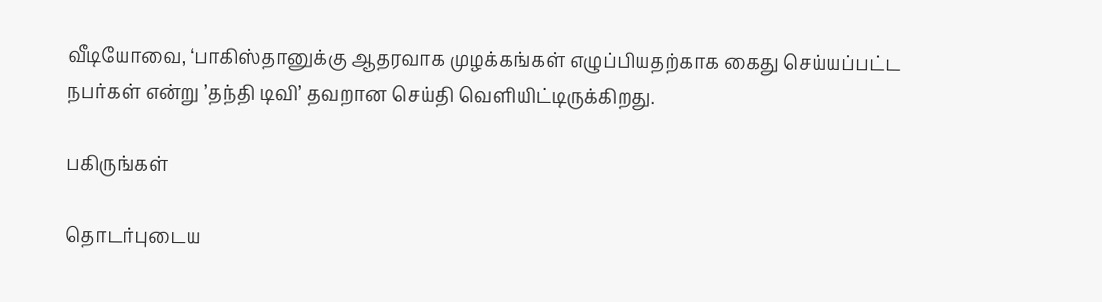வீடியோவை, ‘பாகிஸ்தானுக்கு ஆதரவாக முழக்கங்கள் எழுப்பியதற்காக கைது செய்யப்பட்ட நபர்கள் என்று ’தந்தி டிவி’ தவறான செய்தி வெளியிட்டிருக்கிறது.

பகிருங்கள்

தொடர்புடைய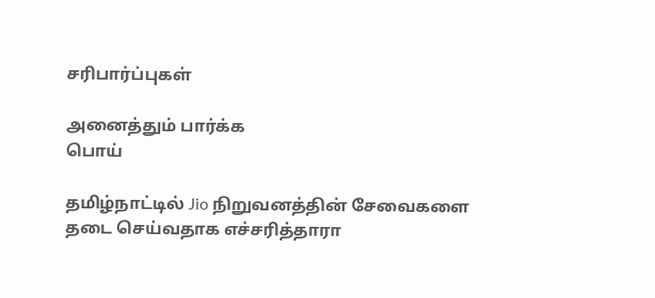சரிபார்ப்புகள்

அனைத்தும் பார்க்க
பொய்

தமிழ்நாட்டில் Jio நிறுவனத்தின் சேவைகளை தடை செய்வதாக எச்சரித்தாரா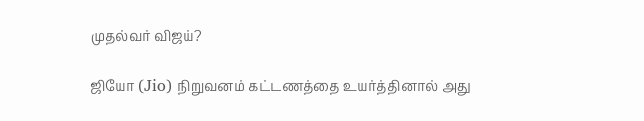முதல்வர் விஜய்?

ஜியோ (Jio) நிறுவனம் கட்டணத்தை உயர்த்தினால் அது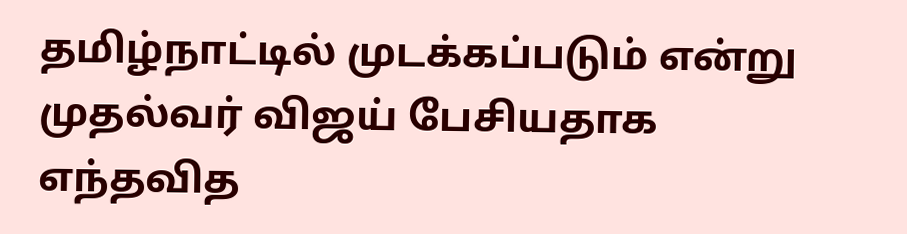தமிழ்நாட்டில் முடக்கப்படும் என்று முதல்வர் விஜய் பேசியதாக எந்தவித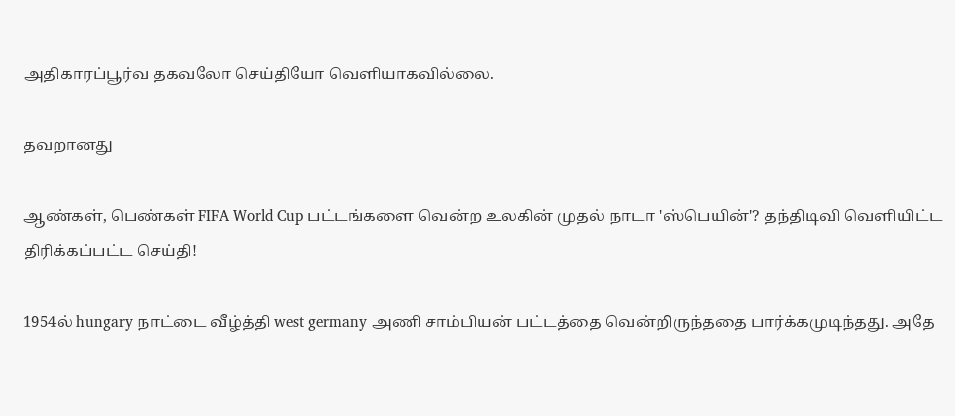அதிகாரப்பூர்வ தகவலோ செய்தியோ வெளியாகவில்லை.

தவறானது

ஆண்கள், பெண்கள் FIFA World Cup பட்டங்களை வென்ற உலகின் முதல் நாடா 'ஸ்பெயின்'? தந்திடிவி வெளியிட்ட திரிக்கப்பட்ட செய்தி!

1954ல் hungary நாட்டை வீழ்த்தி west germany அணி சாம்பியன் பட்டத்தை வென்றிருந்ததை பார்க்கமுடிந்தது. அதே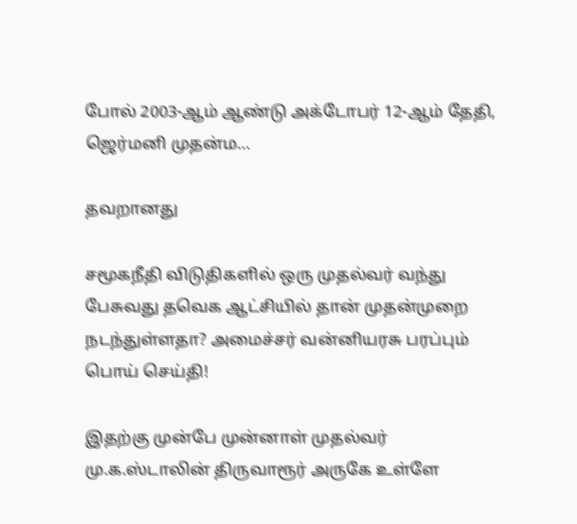போல் 2003-ஆம் ஆண்டு அக்டோபர் 12-ஆம் தேதி, ஜெர்மனி முதன்ம…

தவறானது

சமூகநீதி விடுதிகளில் ஒரு முதல்வர் வந்து பேசுவது தவெக ஆட்சியில் தான் முதன்முறை நடந்துள்ளதா? அமைச்சர் வன்னியரசு பரப்பும் பொய் செய்தி!

இதற்கு முன்பே முன்னாள் முதல்வர் மு.க.ஸ்டாலின் திருவாரூர் அருகே உள்ளே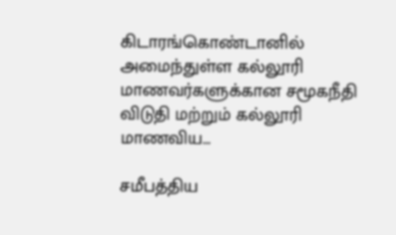கிடாரங்கொண்டானில் அமைந்துள்ள கல்லூரி மாணவர்களுக்கான சமூகநீதி விடுதி மற்றும் கல்லூரி மாணவிய…

சமீபத்திய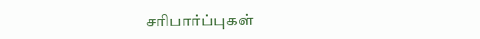சரிபார்ப்புகள்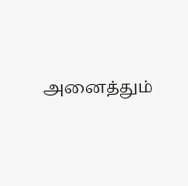அனைத்தும்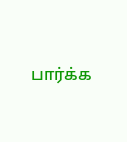பார்க்க